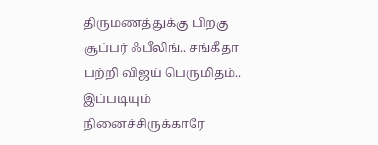திருமணத்துக்கு பிறகு சூப்பர் ஃபீலிங்.. சங்கீதா பற்றி விஜய் பெருமிதம்.. இப்படியும் நினைச்சிருக்காரே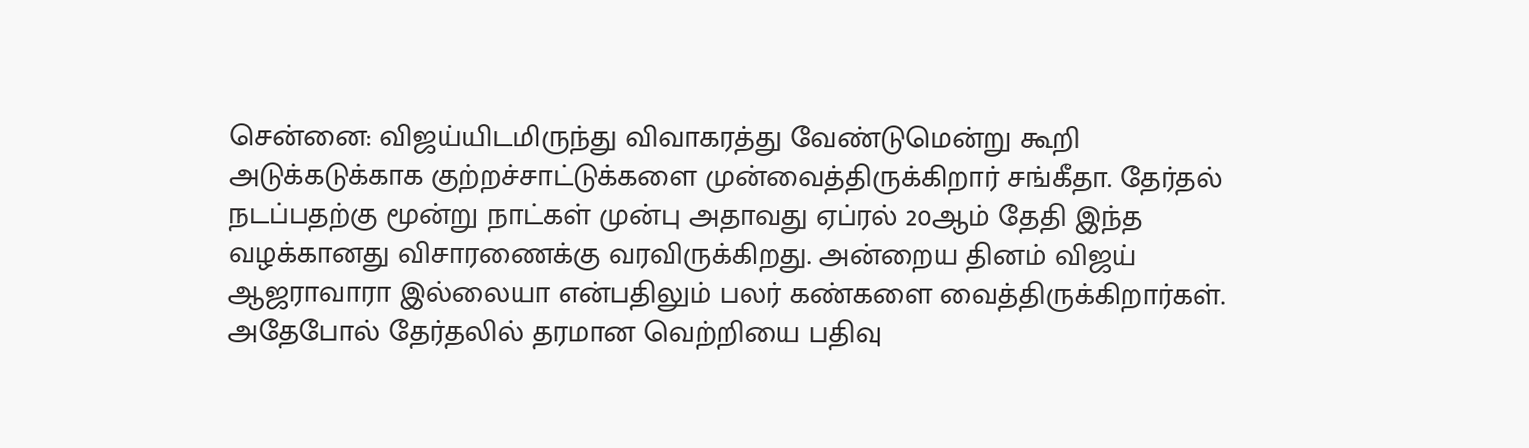சென்னை: விஜய்யிடமிருந்து விவாகரத்து வேண்டுமென்று கூறி அடுக்கடுக்காக குற்றச்சாட்டுக்களை முன்வைத்திருக்கிறார் சங்கீதா. தேர்தல் நடப்பதற்கு மூன்று நாட்கள் முன்பு அதாவது ஏப்ரல் 20ஆம் தேதி இந்த வழக்கானது விசாரணைக்கு வரவிருக்கிறது. அன்றைய தினம் விஜய் ஆஜராவாரா இல்லையா என்பதிலும் பலர் கண்களை வைத்திருக்கிறார்கள். அதேபோல் தேர்தலில் தரமான வெற்றியை பதிவு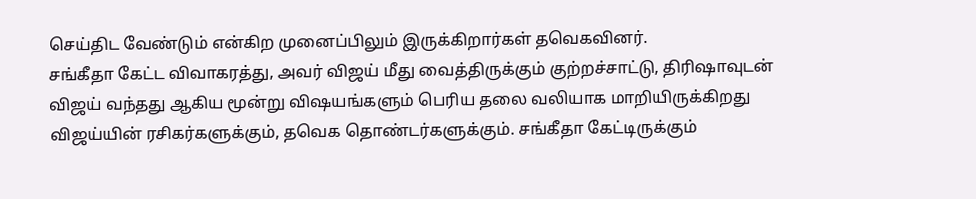செய்திட வேண்டும் என்கிற முனைப்பிலும் இருக்கிறார்கள் தவெகவினர்.
சங்கீதா கேட்ட விவாகரத்து, அவர் விஜய் மீது வைத்திருக்கும் குற்றச்சாட்டு, திரிஷாவுடன் விஜய் வந்தது ஆகிய மூன்று விஷயங்களும் பெரிய தலை வலியாக மாறியிருக்கிறது விஜய்யின் ரசிகர்களுக்கும், தவெக தொண்டர்களுக்கும். சங்கீதா கேட்டிருக்கும்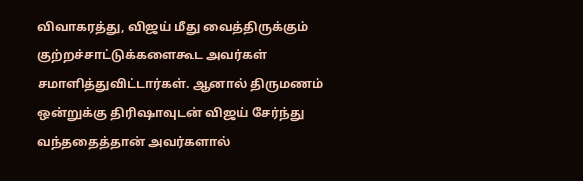விவாகரத்து, விஜய் மீது வைத்திருக்கும் குற்றச்சாட்டுக்களைகூட அவர்கள் சமாளித்துவிட்டார்கள். ஆனால் திருமணம் ஒன்றுக்கு திரிஷாவுடன் விஜய் சேர்ந்து வந்ததைத்தான் அவர்களால்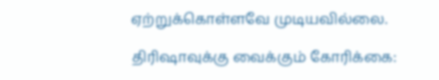ஏற்றுக்கொள்ளவே முடியவில்லை.

திரிஷாவுக்கு வைக்கும் கோரிக்கை: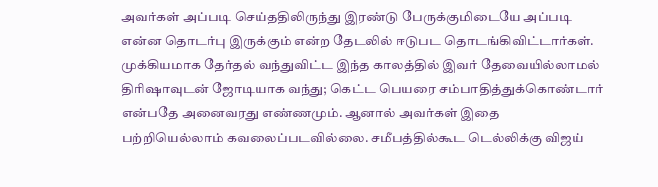அவர்கள் அப்படி செய்ததிலிருந்து இரண்டு பேருக்குமிடையே அப்படி என்ன தொடர்பு இருக்கும் என்ற தேடலில் ஈடுபட தொடங்கிவிட்டார்கள். முக்கியமாக தேர்தல் வந்துவிட்ட இந்த காலத்தில் இவர் தேவையில்லாமல் திரிஷாவுடன் ஜோடியாக வந்து; கெட்ட பெயரை சம்பாதித்துக்கொண்டார் என்பதே அனைவரது எண்ணமும். ஆனால் அவர்கள் இதை பற்றியெல்லாம் கவலைப்படவில்லை. சமீபத்தில்கூட டெல்லிக்கு விஜய்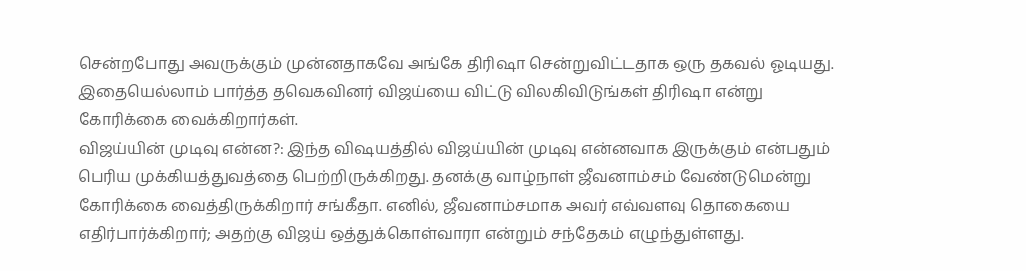சென்றபோது அவருக்கும் முன்னதாகவே அங்கே திரிஷா சென்றுவிட்டதாக ஒரு தகவல் ஓடியது. இதையெல்லாம் பார்த்த தவெகவினர் விஜய்யை விட்டு விலகிவிடுங்கள் திரிஷா என்று கோரிக்கை வைக்கிறார்கள்.
விஜய்யின் முடிவு என்ன?: இந்த விஷயத்தில் விஜய்யின் முடிவு என்னவாக இருக்கும் என்பதும் பெரிய முக்கியத்துவத்தை பெற்றிருக்கிறது. தனக்கு வாழ்நாள் ஜீவனாம்சம் வேண்டுமென்று கோரிக்கை வைத்திருக்கிறார் சங்கீதா. எனில், ஜீவனாம்சமாக அவர் எவ்வளவு தொகையை எதிர்பார்க்கிறார்; அதற்கு விஜய் ஒத்துக்கொள்வாரா என்றும் சந்தேகம் எழுந்துள்ளது.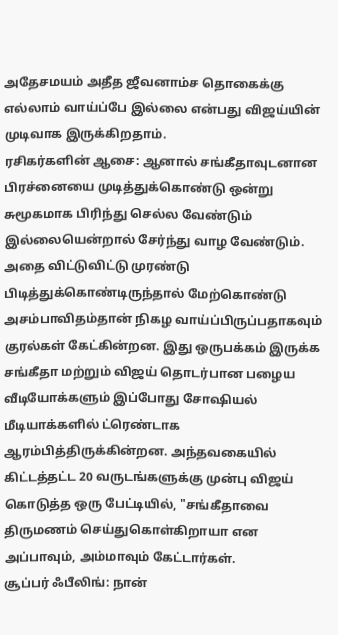அதேசமயம் அதீத ஜீவனாம்ச தொகைக்கு எல்லாம் வாய்ப்பே இல்லை என்பது விஜய்யின் முடிவாக இருக்கிறதாம்.
ரசிகர்களின் ஆசை: ஆனால் சங்கீதாவுடனான பிரச்னையை முடித்துக்கொண்டு ஒன்று சுமூகமாக பிரிந்து செல்ல வேண்டும் இல்லையென்றால் சேர்ந்து வாழ வேண்டும். அதை விட்டுவிட்டு முரண்டு பிடித்துக்கொண்டிருந்தால் மேற்கொண்டு அசம்பாவிதம்தான் நிகழ வாய்ப்பிருப்பதாகவும் குரல்கள் கேட்கின்றன. இது ஒருபக்கம் இருக்க சங்கீதா மற்றும் விஜய் தொடர்பான பழைய வீடியோக்களும் இப்போது சோஷியல் மீடியாக்களில் ட்ரெண்டாக ஆரம்பித்திருக்கின்றன. அந்தவகையில் கிட்டத்தட்ட 20 வருடங்களுக்கு முன்பு விஜய் கொடுத்த ஒரு பேட்டியில், "சங்கீதாவை திருமணம் செய்துகொள்கிறாயா என அப்பாவும், அம்மாவும் கேட்டார்கள்.
சூப்பர் ஃபீலிங்: நான்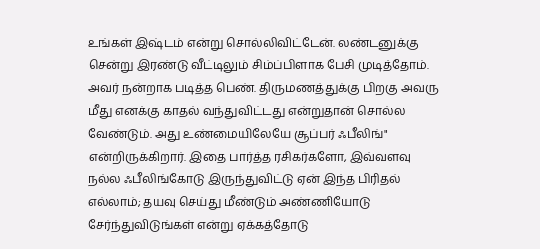உங்கள் இஷ்டம் என்று சொல்லிவிட்டேன். லண்டனுக்கு சென்று இரண்டு வீட்டிலும் சிம்ப்பிளாக பேசி முடித்தோம். அவர் நன்றாக படித்த பெண். திருமணத்துக்கு பிறகு அவரு மீது எனக்கு காதல் வந்துவிட்டது என்றுதான் சொல்ல வேண்டும். அது உண்மையிலேயே சூப்பர் ஃபீலிங்" என்றிருக்கிறார். இதை பார்த்த ரசிகர்களோ, இவ்வளவு நல்ல ஃபீலிங்கோடு இருந்துவிட்டு ஏன் இந்த பிரிதல் எல்லாம்; தயவு செய்து மீண்டும் அண்ணியோடு சேர்ந்துவிடுங்கள் என்று ஏக்கத்தோடு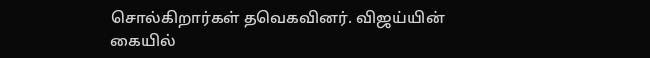சொல்கிறார்கள் தவெகவினர். விஜய்யின் கையில்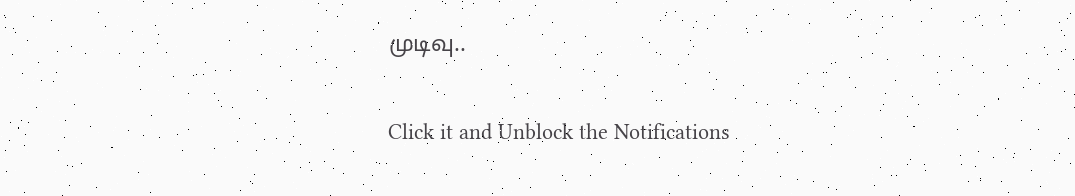முடிவு..


Click it and Unblock the Notifications